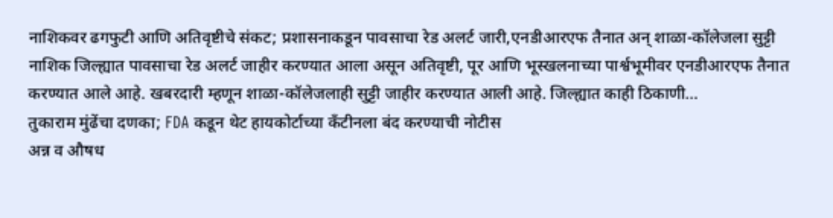नाशिकवर ढगफुटी आणि अतिवृष्टीचे संकट; प्रशासनाकडून पावसाचा रेड अलर्ट जारी,एनडीआरएफ तैनात अन् शाळा-कॉलेजला सुट्टी
नाशिक जिल्ह्यात पावसाचा रेड अलर्ट जाहीर करण्यात आला असून अतिवृष्टी, पूर आणि भूस्खलनाच्या पार्श्वभूमीवर एनडीआरएफ तैनात करण्यात आले आहे. खबरदारी म्हणून शाळा-कॉलेजलाही सुट्टी जाहीर करण्यात आली आहे. जिल्ह्यात काही ठिकाणी…
तुकाराम मुंढेंचा दणका; FDA कडून थेट हायकोर्टाच्या कँटीनला बंद करण्याची नोटीस
अन्न व औषध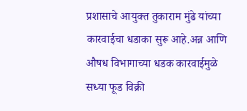प्रशासाचे आयुक्त तुकाराम मुंढे यांच्या कारवाईचा धडाका सुरू आहे.अन्न आणि औषध विभागाच्या धडक कारवाईमुळे सध्या फूड विक्री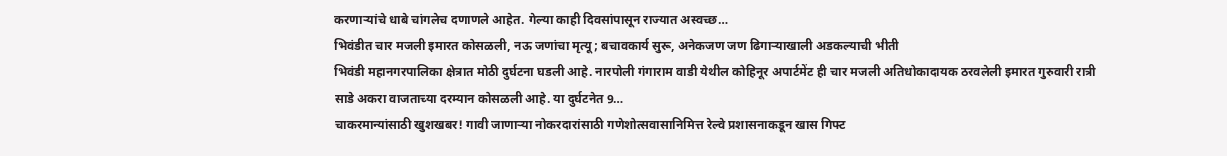करणाऱ्यांचे धाबे चांगलेच दणाणले आहेत. गेल्या काही दिवसांपासून राज्यात अस्वच्छ…
भिवंडीत चार मजली इमारत कोसळली, नऊ जणांचा मृत्यू; बचावकार्य सुरू, अनेकजण जण ढिगाऱ्याखाली अडकल्याची भीती
भिवंडी महानगरपालिका क्षेत्रात मोठी दुर्घटना घडली आहे. नारपोली गंगाराम वाडी येथील कोहिनूर अपार्टमेंट ही चार मजली अतिधोकादायक ठरवलेली इमारत गुरुवारी रात्री साडे अकरा वाजताच्या दरम्यान कोसळली आहे. या दुर्घटनेत 9…
चाकरमान्यांसाठी खुशखबर! गावी जाणाऱ्या नोकरदारांसाठी गणेशोत्सवासानिमित्त रेल्वे प्रशासनाकडून खास गिफ्ट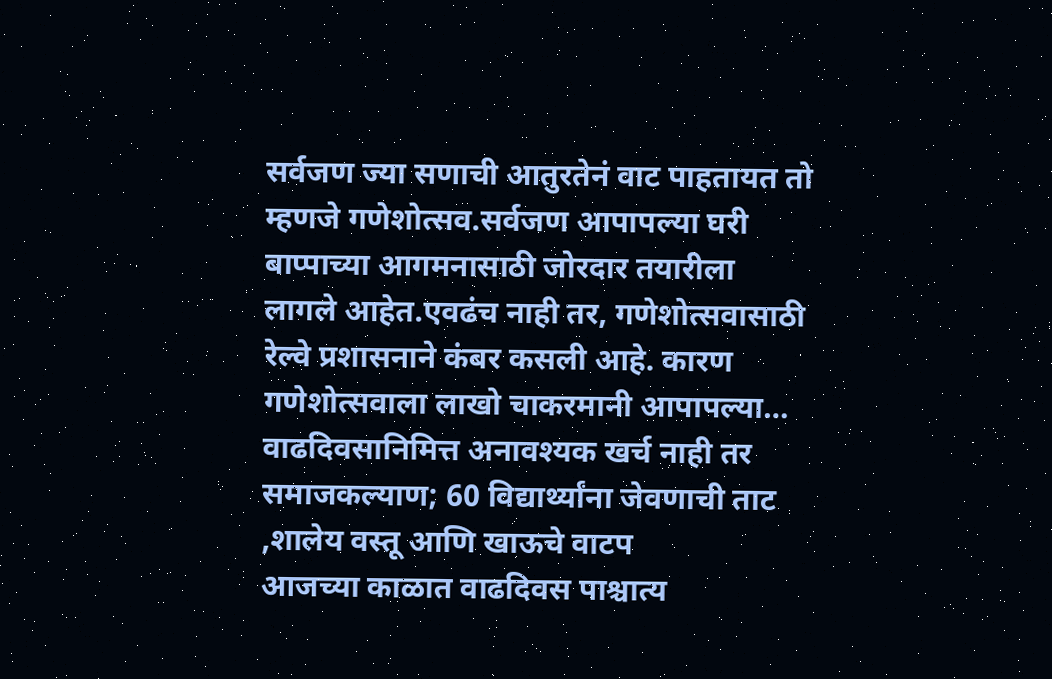सर्वजण ज्या सणाची आतुरतेनं वाट पाहतायत तो म्हणजे गणेशोत्सव.सर्वजण आपापल्या घरी बाप्पाच्या आगमनासाठी जोरदार तयारीला लागले आहेत.एवढंच नाही तर, गणेशोत्सवासाठी रेल्वे प्रशासनाने कंबर कसली आहे. कारण गणेशोत्सवाला लाखो चाकरमानी आपापल्या…
वाढदिवसानिमित्त अनावश्यक खर्च नाही तर समाजकल्याण; 60 विद्यार्थ्यांना जेवणाची ताट ,शालेय वस्तू आणि खाऊचे वाटप
आजच्या काळात वाढदिवस पाश्चात्य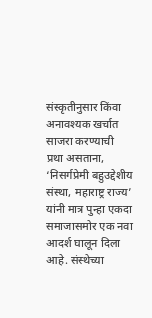संस्कृतीनुसार किंवा अनावश्यक खर्चात साजरा करण्याची प्रथा असताना, ‘निसर्गप्रेमी बहुउद्देशीय संस्था, महाराष्ट्र राज्य’ यांनी मात्र पुन्हा एकदा समाजासमोर एक नवा आदर्श घालून दिला आहे. संस्थेच्या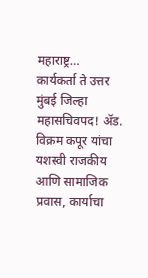महाराष्ट्र…
कार्यकर्ता ते उत्तर मुंबई जिल्हा महासचिवपद! ॲड. विक्रम कपूर यांचा यशस्वी राजकीय आणि सामाजिक प्रवास, कार्याचा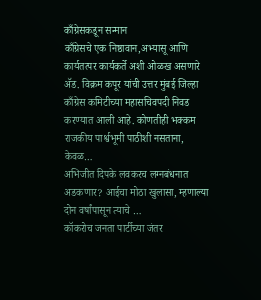काँग्रेसकडून सन्मान
काँग्रेसचे एक निष्ठावान,अभ्यासू आणि कार्यतत्पर कार्यकर्ते अशी ओळख असणारे ॲड. विक्रम कपूर यांची उत्तर मुंबई जिल्हा काँग्रेस कमिटीच्या महासचिवपदी निवड करण्यात आली आहे. कोणतीही भक्कम राजकीय पार्श्वभूमी पाठीशी नसताना, केवळ…
अभिजीत दिपके लवकरच लग्नबंधनात अडकणार? आईचा मोठा खुलासा, म्हणाल्या दोन वर्षांपासून त्याचे …
कॉकरोच जनता पार्टीच्या जंतर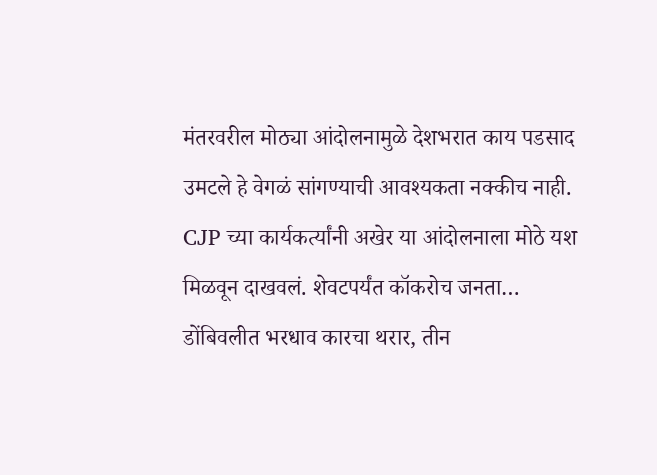मंतरवरील मोठ्या आंदोलनामुळे देशभरात काय पडसाद उमटले हे वेगळं सांगण्याची आवश्यकता नक्कीच नाही. CJP च्या कार्यकर्त्यांनी अखेर या आंदोलनाला मोठे यश मिळवून दाखवलं. शेवटपर्यंत कॉकरोच जनता…
डोंबिवलीत भरधाव कारचा थरार, तीन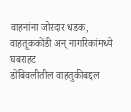वाहनांना जोरदार धडक, वाहतूककोंडी अन् नागरिकांमध्ये घबराहट
डोंबिवलीतील वाहतुकीबद्दल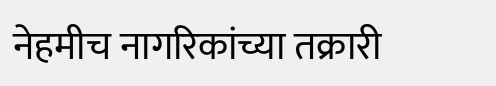नेहमीच नागरिकांच्या तक्रारी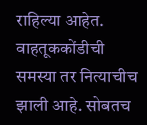राहिल्या आहेत. वाहतूककोंडीची समस्या तर नित्याचीच झाली आहे. सोबतच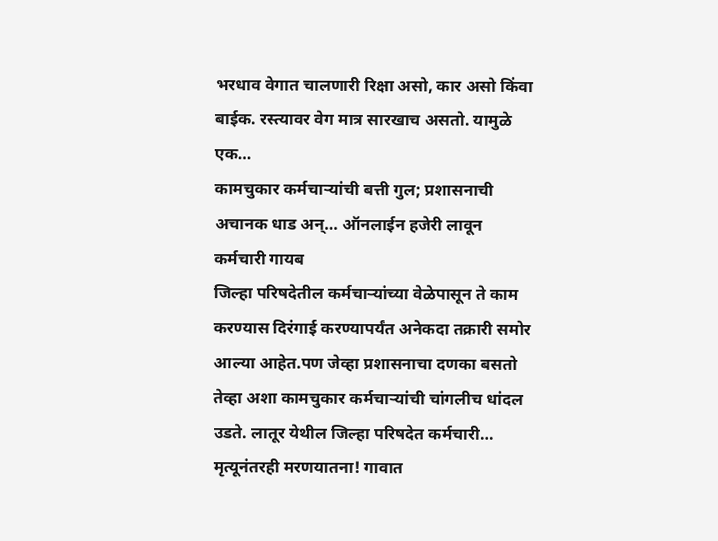भरधाव वेगात चालणारी रिक्षा असो, कार असो किंवा बाईक. रस्त्यावर वेग मात्र सारखाच असतो. यामुळे एक…
कामचुकार कर्मचाऱ्यांची बत्ती गुल; प्रशासनाची अचानक धाड अन्… ऑनलाईन हजेरी लावून कर्मचारी गायब
जिल्हा परिषदेतील कर्मचाऱ्यांच्या वेळेपासून ते काम करण्यास दिरंगाई करण्यापर्यंत अनेकदा तक्रारी समोर आल्या आहेत.पण जेव्हा प्रशासनाचा दणका बसतो तेव्हा अशा कामचुकार कर्मचाऱ्यांची चांगलीच धांदल उडते. लातूर येथील जिल्हा परिषदेत कर्मचारी…
मृत्यूनंतरही मरणयातना! गावात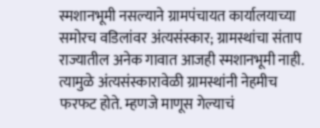स्मशानभूमी नसल्याने ग्रामपंचायत कार्यालयाच्या समोरच वडिलांवर अंत्यसंस्कार; ग्रामस्थांचा संताप
राज्यातील अनेक गावात आजही स्मशानभूमी नाही. त्यामुळे अंत्यसंस्कारावेळी ग्रामस्थांनी नेहमीच फरफट होते. म्हणजे माणूस गेल्याचं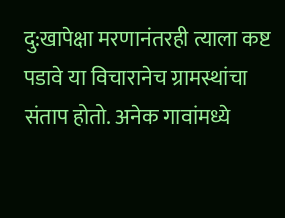दु:खापेक्षा मरणानंतरही त्याला कष्ट पडावे या विचारानेच ग्रामस्थांचा संताप होतो. अनेक गावांमध्ये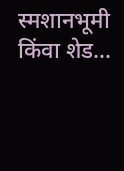स्मशानभूमी किंवा शेड…